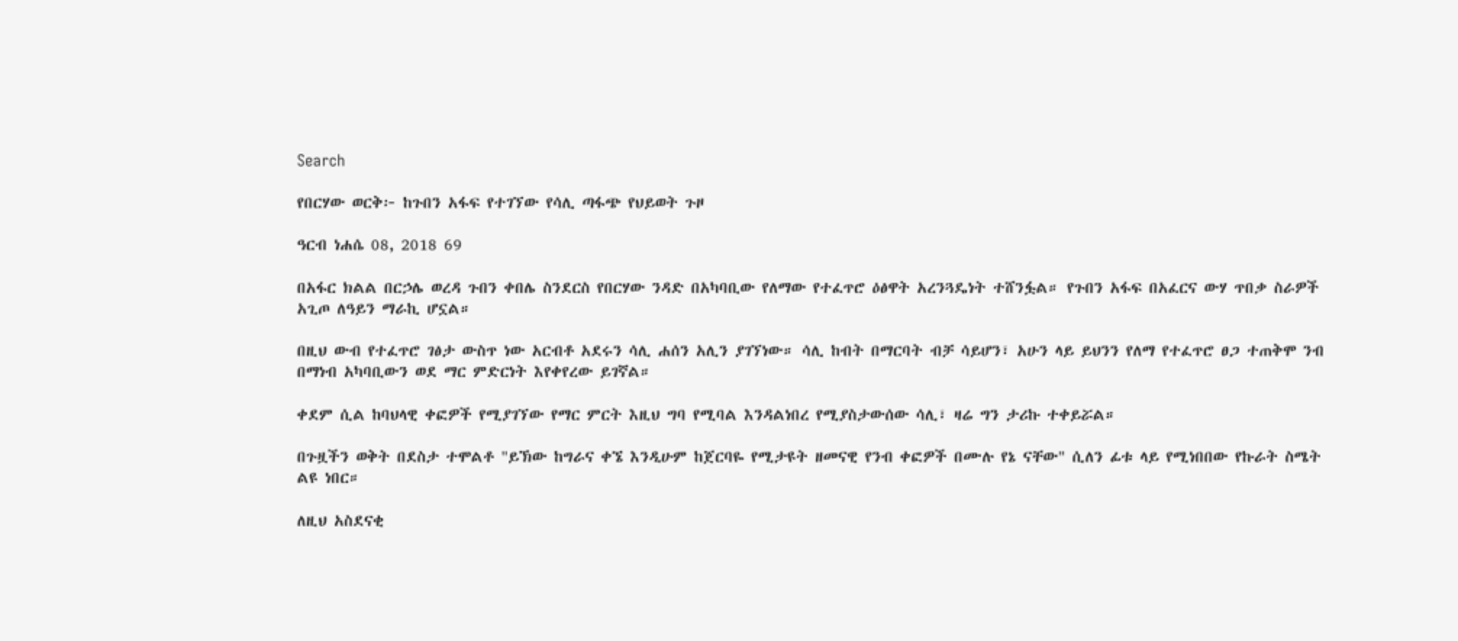Search

የበርሃው ወርቅ፦ ከጉበን አፋፍ የተገኘው የሳሊ ጣፋጭ የህይወት ጉዞ

ዓርብ ነሐሴ 08, 2018 69

በአፋር ክልል በርኃሌ ወረዳ ጉበን ቀበሌ ስንደርስ የበርሃው ንዳድ በአካባቢው የለማው የተፈጥሮ ዕፅዋት አረንጓዴነት ተሸንፏል። የጉበን አፋፍ በአፈርና ውሃ ጥበቃ ስራዎች አጊጦ ለዓይን ማራኪ ሆኗል።

በዚህ ውብ የተፈጥሮ ገፅታ ውስጥ ነው አርብቶ አደሩን ሳሊ ሐሰን አሊን ያገኘነው። ሳሊ ከብት በማርባት ብቻ ሳይሆን፣ አሁን ላይ ይህንን የለማ የተፈጥሮ ፀጋ ተጠቅሞ ንብ በማነብ አካባቢውን ወደ ማር ምድርነት እየቀየረው ይገኛል።

ቀደም ሲል ከባህላዊ ቀፎዎች የሚያገኘው የማር ምርት እዚህ ግባ የሚባል እንዳልነበረ የሚያስታውሰው ሳሊ፣ ዛሬ ግን ታሪኩ ተቀይሯል።

በጉዟችን ወቅት በደስታ ተሞልቶ "ይኽው ከግራና ቀኜ እንዲሁም ከጀርባዬ የሚታዩት ዘመናዊ የንብ ቀፎዎች በሙሉ የኔ ናቸው" ሲለን ፊቱ ላይ የሚነበበው የኩራት ስሜት ልዩ ነበር።

ለዚህ አስደናቂ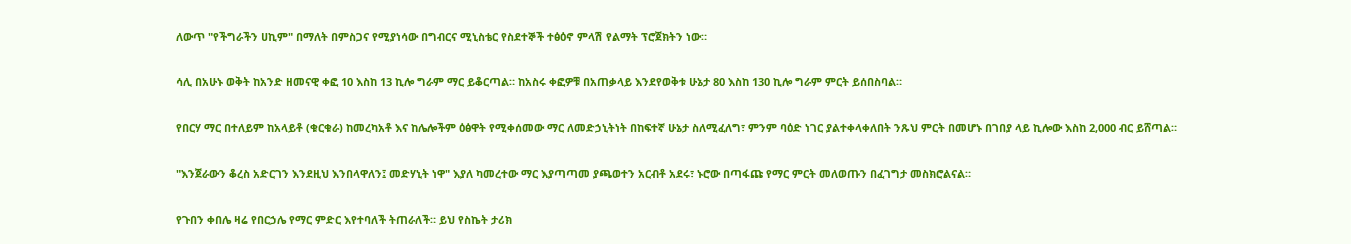ለውጥ "የችግራችን ሀኪም" በማለት በምስጋና የሚያነሳው በግብርና ሚኒስቴር የስደተኞች ተፅዕኖ ምላሽ የልማት ፕሮጀክትን ነው።

ሳሊ በአሁኑ ወቅት ከአንድ ዘመናዊ ቀፎ 10 እስከ 13 ኪሎ ግራም ማር ይቆርጣል። ከአስሩ ቀፎዎቹ በአጠቃላይ እንደየወቅቱ ሁኔታ 80 እስከ 130 ኪሎ ግራም ምርት ይሰበስባል።

የበርሃ ማር በተለይም ከአላይቶ (ቁርቁራ) ከመረካአቶ እና ከሌሎችም ዕፅዋት የሚቀሰመው ማር ለመድኃኒትነት በከፍተኛ ሁኔታ ስለሚፈለግ፣ ምንም ባዕድ ነገር ያልተቀላቀለበት ንጹህ ምርት በመሆኑ በገበያ ላይ ኪሎው እስከ 2,000 ብር ይሸጣል።

"እንጀራውን ቆረስ አድርገን እንደዚህ እንበላዋለን፤ መድሃኒት ነዋ" እያለ ካመረተው ማር እያጣጣመ ያጫወተን አርብቶ አደሩ፣ ኑሮው በጣፋጩ የማር ምርት መለወጡን በፈገግታ መስክሮልናል።

የጉበን ቀበሌ ዛሬ የበርኃሌ የማር ምድር እየተባለች ትጠራለች። ይህ የስኬት ታሪክ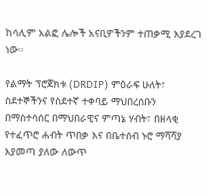ከሳሊም አልፎ ሌሎች አናቢዎችንም ተጠቃሚ እያደረገ ነው።

የልማት ፕሮጀክቱ (DRDIP) ምዕራፍ ሁለት፣ ስደተኞችንና የስደተኛ ተቀባይ ማህበረሰቡን በማስተሳሰር በማህበራዊና ምጣኔ ሃብት፣ በዘላቂ የተፈጥሮ ሐብት ጥበቃ እና በቤተሰብ ኑሮ ማሻሻያ እያመጣ ያለው ለውጥ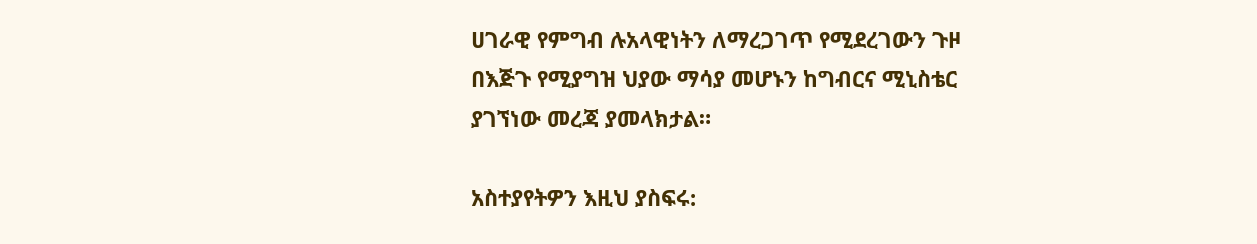ሀገራዊ የምግብ ሉአላዊነትን ለማረጋገጥ የሚደረገውን ጉዞ በእጅጉ የሚያግዝ ህያው ማሳያ መሆኑን ከግብርና ሚኒስቴር ያገኘነው መረጃ ያመላክታል።

አስተያየትዎን እዚህ ያስፍሩ: